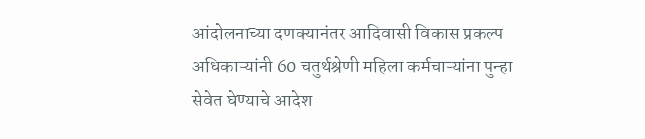आंदोलनाच्या दणक्यानंतर आदिवासी विकास प्रकल्प अधिकाऱ्यांनी 60 चतुर्थश्रेणी महिला कर्मचाऱ्यांना पुन्हा सेवेत घेण्याचे आदेश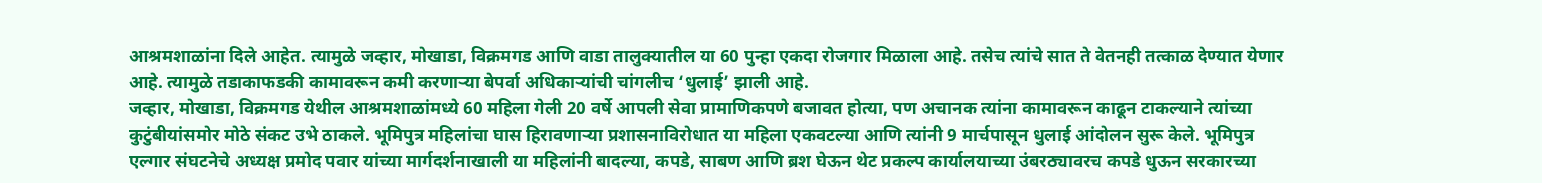आश्रमशाळांना दिले आहेत. त्यामुळे जव्हार, मोखाडा, विक्रमगड आणि वाडा तालुक्यातील या 60 पुन्हा एकदा रोजगार मिळाला आहे. तसेच त्यांचे सात ते वेतनही तत्काळ देण्यात येणार आहे. त्यामुळे तडाकाफडकी कामावरून कमी करणाऱ्या बेपर्वा अधिकाऱ्यांची चांगलीच ‘धुलाई’ झाली आहे.
जव्हार, मोखाडा, विक्रमगड येथील आश्रमशाळांमध्ये 60 महिला गेली 20 वर्षे आपली सेवा प्रामाणिकपणे बजावत होत्या, पण अचानक त्यांना कामावरून काढून टाकल्याने त्यांच्या कुटुंबीयांसमोर मोठे संकट उभे ठाकले. भूमिपुत्र महिलांचा घास हिरावणाऱ्या प्रशासनाविरोधात या महिला एकवटल्या आणि त्यांनी 9 मार्चपासून धुलाई आंदोलन सुरू केले. भूमिपुत्र एल्गार संघटनेचे अध्यक्ष प्रमोद पवार यांच्या मार्गदर्शनाखाली या महिलांनी बादल्या, कपडे, साबण आणि ब्रश घेऊन थेट प्रकल्प कार्यालयाच्या उंबरठ्यावरच कपडे धुऊन सरकारच्या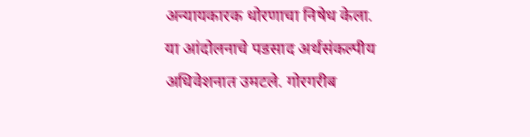अन्यायकारक धोरणाचा निषेध केला. या आंदोलनाचे पडसाद अर्थसंकल्पीय अधिवेशनात उमटले. गोरगरीब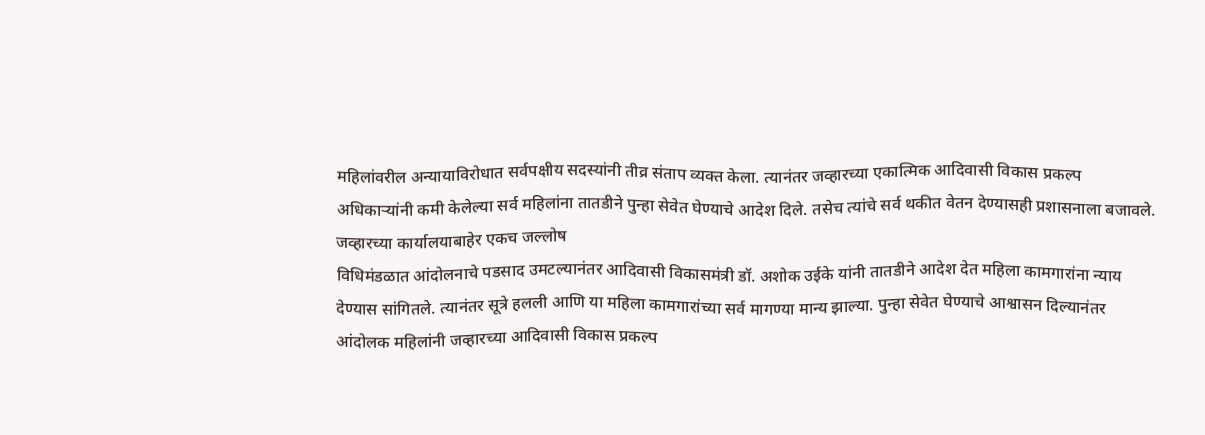महिलांवरील अन्यायाविरोधात सर्वपक्षीय सदस्यांनी तीव्र संताप व्यक्त केला. त्यानंतर जव्हारच्या एकात्मिक आदिवासी विकास प्रकल्प अधिकाऱ्यांनी कमी केलेल्या सर्व महिलांना तातडीने पुन्हा सेवेत घेण्याचे आदेश दिले. तसेच त्यांचे सर्व थकीत वेतन देण्यासही प्रशासनाला बजावले.
जव्हारच्या कार्यालयाबाहेर एकच जल्लोष
विधिमंडळात आंदोलनाचे पडसाद उमटल्यानंतर आदिवासी विकासमंत्री डॉ. अशोक उईके यांनी तातडीने आदेश देत महिला कामगारांना न्याय देण्यास सांगितले. त्यानंतर सूत्रे हलली आणि या महिला कामगारांच्या सर्व मागण्या मान्य झाल्या. पुन्हा सेवेत घेण्याचे आश्वासन दिल्यानंतर आंदोलक महिलांनी जव्हारच्या आदिवासी विकास प्रकल्प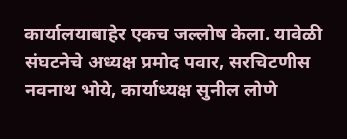कार्यालयाबाहेर एकच जल्लोष केला. यावेळी संघटनेचे अध्यक्ष प्रमोद पवार, सरचिटणीस नवनाथ भोये, कार्याध्यक्ष सुनील लोणे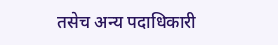तसेच अन्य पदाधिकारी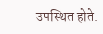उपस्थित होते.